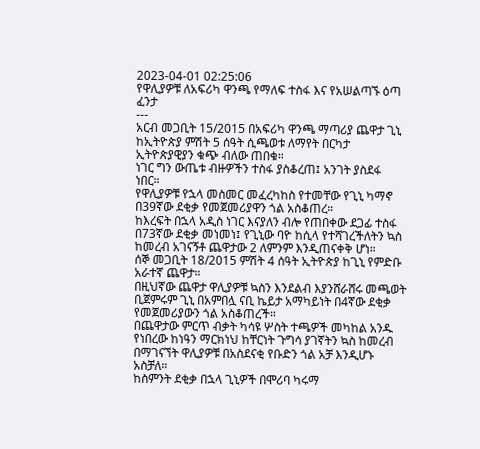2023-04-01 02:25:06
የዋሊያዎቹ ለአፍሪካ ዋንጫ የማለፍ ተስፋ እና የአሠልጣኙ ዕጣ ፈንታ
---
አርብ መጋቢት 15/2015 በአፍሪካ ዋንጫ ማጣሪያ ጨዋታ ጊኒ ከኢትዮጵያ ምሽት 5 ሰዓት ሲጫወቱ ለማየት በርካታ ኢትዮጵያዊያን ቁጭ ብለው ጠበቁ።
ነገር ግን ውጤቱ ብዙዎችን ተስፋ ያስቆረጠ፤ አንገት ያስደፋ ነበር።
የዋሊያዎቹ የኋላ መስመር መፈረካከስ የተመቸው የጊኒ ካማኖ በ39ኛው ደቂቃ የመጀመሪያዋን ጎል አስቆጠረ።
ከእረፍት በኋላ አዲስ ነገር እናያለን ብሎ የጠበቀው ደጋፊ ተስፋ በ73ኛው ደቂቃ መነመነ፤ የጊኒው ባዮ ከሲላ የተሻገረችለትን ኳስ ከመረብ አገናኝቶ ጨዋታው 2 ለምንም እንዲጠናቀቅ ሆነ።
ሰኞ መጋቢት 18/2015 ምሽት 4 ሰዓት ኢትዮጵያ ከጊኒ የምድቡ አራተኛ ጨዋታ።
በዚህኛው ጨዋታ ዋሊያዎቹ ኳስን እንደልብ እያንሸራሸሩ መጫወት ቢጀምሩም ጊኒ በአምበሏ ናቢ ኬይታ አማካይነት በ4ኛው ደቂቃ የመጀመሪያውን ጎል አስቆጠረች።
በጨዋታው ምርጥ ብቃት ካሳዩ ሦስት ተጫዎች መካከል አንዱ የነበረው ከነዓን ማርክነህ ከቸርነት ጉግሳ ያገኛትን ኳስ ከመረብ በማገናኘት ዋሊያዎቹ በአስደናቂ የቡድን ጎል አቻ እንዲሆኑ አስቻለ።
ከስምንት ደቂቃ በኋላ ጊኒዎች በሞሪባ ካሩማ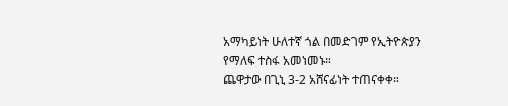አማካይነት ሁለተኛ ጎል በመድገም የኢትዮጵያን የማለፍ ተስፋ አመነመኑ።
ጨዋታው በጊኒ 3-2 አሸናፊነት ተጠናቀቀ።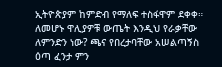ኢትዮጵያም ከምድብ የማለፍ ተስፋዋም ደቀቀ።
ለመሆኑ ዋሊያዎቹ ውጤት እንዲህ የራቃቸው ለምንድን ነው? ጫና የበረታባቸው አሠልጣኝስ ዕጣ ፈንታ ምን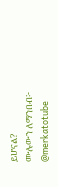ይሆናል?
ሙሉውን ለማንበብ፦
@merkatotube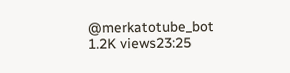@merkatotube_bot
1.2K views23:25